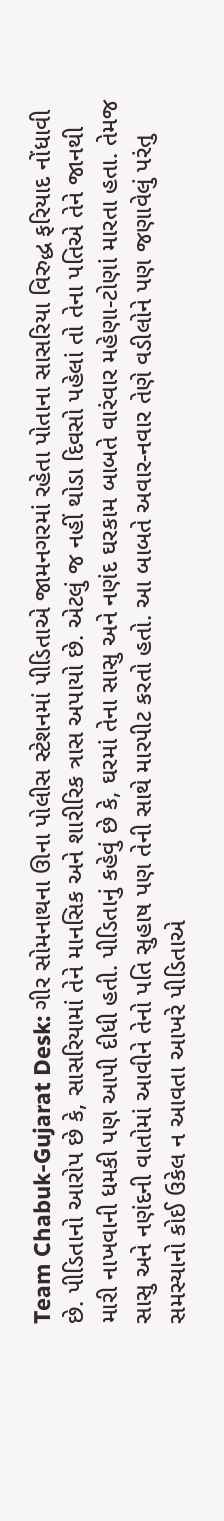Team Chabuk-Gujarat Desk: ગીર સોમનાથના ઊના પોલીસ સ્ટેશનમાં પીડિતાએ જામનગરમાં રહેતા પોતાના સાસરિયા વિરુદ્ધ ફરિયાદ નોંધાવી છે. પીડિતાનો આરોપ છે કે, સાસરિયામાં તેને માનસિક અને શારીરિક ત્રાસ અપાયો છે. એટલું જ નહીં થોડા દિવસો પહેલાં તો તેના પતિએ તેને જાનથી મારી નાખવાની ધમકી પણ આપી દીધી હતી. પીડિતાનું કહેવું છે કે, ઘરમાં તેના સાસુ અને નણંદ ઘરકામ બાબતે વારંવાર મહેણા-ટોણાં મારતા હતા. તેમજ સાસુ અને નણંદની વાતોમાં આવીને તેનો પતિ સુહાષ પણ તેની સાથે મારપીટ કરતો હતો. આ બાબતે અવાર-નવાર તેણે વડીલોને પણ જણાવેલું પરંતુ સમસ્યાનો કોઈ ઉકેલ ન આવતા આખરે પીડિતાએ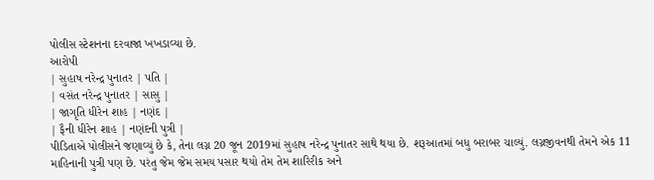પોલીસ સ્ટેશનના દરવાજા ખખડાવ્યા છે.
આરોપી
| સુહાષ નરેન્દ્ર પુનાતર | પતિ |
| વસંત નરેન્દ્ર પુનાતર | સાસુ |
| જાગૃતિ ધીરેન શાહ | નણંદ |
| ફૈની ધીરેન શાહ | નણંદની પુત્રી |
પીડિતાએ પોલીસને જણાવ્યું છે કે, તેના લગ્ન 20 જૂન 2019માં સુહાષ નરેન્દ્ર પુનાતર સાથે થયા છે. શરૂઆતમાં બધુ બરાબર ચાલ્યું. લગ્નજીવનથી તેમને એક 11 માહિનાની પુત્રી પણ છે. પરંતુ જેમ જેમ સમય પસાર થયો તેમ તેમ શારિરીક અને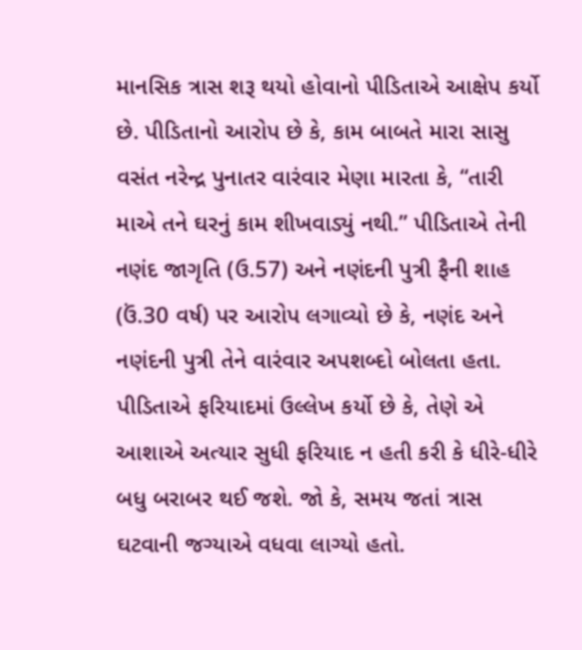માનસિક ત્રાસ શરૂ થયો હોવાનો પીડિતાએ આક્ષેપ કર્યો છે. પીડિતાનો આરોપ છે કે, કામ બાબતે મારા સાસુ વસંત નરેન્દ્ર પુનાતર વારંવાર મેણા મારતા કે, “તારી માએ તને ઘરનું કામ શીખવાડ્યું નથી.” પીડિતાએ તેની નણંદ જાગૃતિ (ઉ.57) અને નણંદની પુત્રી ફૈની શાહ (ઉં.30 વર્ષ) પર આરોપ લગાવ્યો છે કે, નણંદ અને નણંદની પુત્રી તેને વારંવાર અપશબ્દો બોલતા હતા. પીડિતાએ ફરિયાદમાં ઉલ્લેખ કર્યો છે કે, તેણે એ આશાએ અત્યાર સુધી ફરિયાદ ન હતી કરી કે ધીરે-ધીરે બધુ બરાબર થઈ જશે. જો કે, સમય જતાં ત્રાસ ઘટવાની જગ્યાએ વધવા લાગ્યો હતો.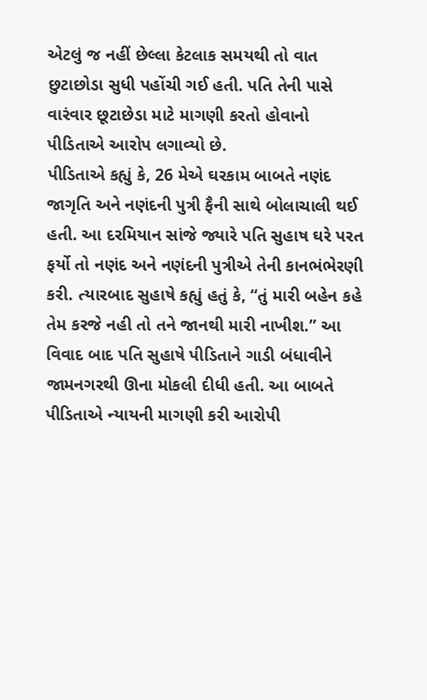એટલું જ નહીં છેલ્લા કેટલાક સમયથી તો વાત છુટાછોડા સુધી પહોંચી ગઈ હતી. પતિ તેની પાસે વારંવાર છૂટાછેડા માટે માગણી કરતો હોવાનો પીડિતાએ આરોપ લગાવ્યો છે.
પીડિતાએ કહ્યું કે, 26 મેએ ઘરકામ બાબતે નણંદ જાગૃતિ અને નણંદની પુત્રી ફૈની સાથે બોલાચાલી થઈ હતી. આ દરમિયાન સાંજે જ્યારે પતિ સુહાષ ઘરે પરત ફર્યો તો નણંદ અને નણંદની પુત્રીએ તેની કાનભંભેરણી કરી. ત્યારબાદ સુહાષે કહ્યું હતું કે, “તું મારી બહેન કહે તેમ કરજે નહી તો તને જાનથી મારી નાખીશ.” આ વિવાદ બાદ પતિ સુહાષે પીડિતાને ગાડી બંધાવીને જામનગરથી ઊના મોકલી દીધી હતી. આ બાબતે પીડિતાએ ન્યાયની માગણી કરી આરોપી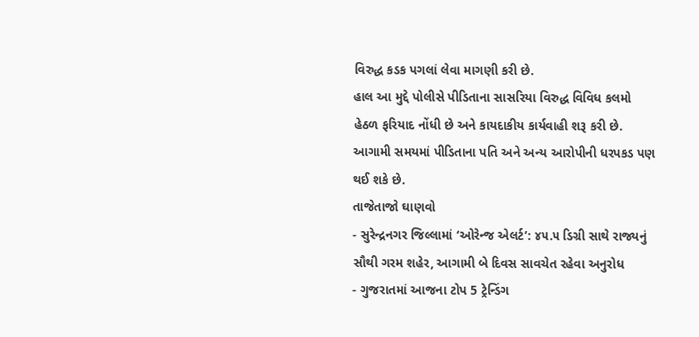વિરુદ્ધ કડક પગલાં લેવા માગણી કરી છે.
હાલ આ મુદ્દે પોલીસે પીડિતાના સાસરિયા વિરુદ્ધ વિવિધ કલમો હેઠળ ફરિયાદ નોંધી છે અને કાયદાકીય કાર્યવાહી શરૂ કરી છે. આગામી સમયમાં પીડિતાના પતિ અને અન્ય આરોપીની ધરપકડ પણ થઈ શકે છે.
તાજેતાજો ઘાણવો
- સુરેન્દ્રનગર જિલ્લામાં ‘ઓરેન્જ એલર્ટ’: ૪૫.૫ ડિગ્રી સાથે રાજ્યનું સૌથી ગરમ શહેર, આગામી બે દિવસ સાવચેત રહેવા અનુરોધ
- ગુજરાતમાં આજના ટોપ 5 ટ્રેન્ડિંગ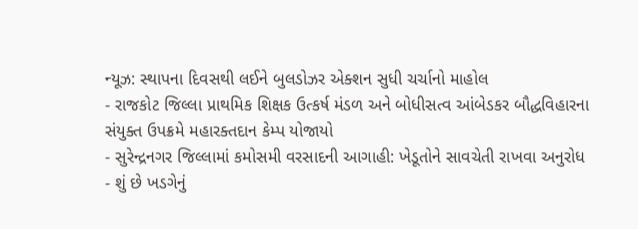ન્યૂઝ: સ્થાપના દિવસથી લઈને બુલડોઝર એક્શન સુધી ચર્ચાનો માહોલ
- રાજકોટ જિલ્લા પ્રાથમિક શિક્ષક ઉત્કર્ષ મંડળ અને બોધીસત્વ આંબેડકર બૌદ્ધવિહારના સંયુક્ત ઉપક્રમે મહારક્તદાન કેમ્પ યોજાયો
- સુરેન્દ્રનગર જિલ્લામાં કમોસમી વરસાદની આગાહી: ખેડૂતોને સાવચેતી રાખવા અનુરોધ
- શું છે ખડગેનું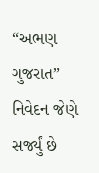“અભણ ગુજરાત” નિવેદન જેણે સર્જ્યું છે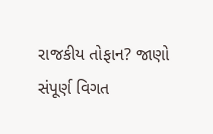રાજકીય તોફાન? જાણો સંપૂર્ણ વિગત